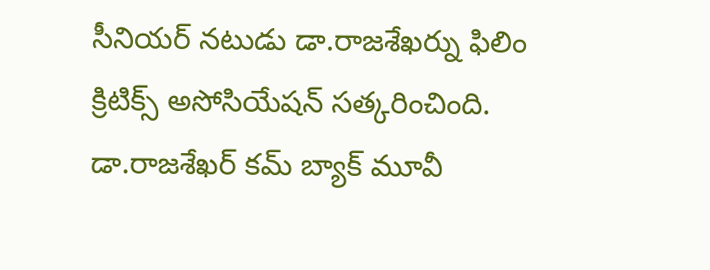సీనియర్ నటుడు డా.రాజశేఖర్ను ఫిలిం క్రిటిక్స్ అసోసియేషన్ సత్కరించింది. డా.రాజశేఖర్ కమ్ బ్యాక్ మూవీ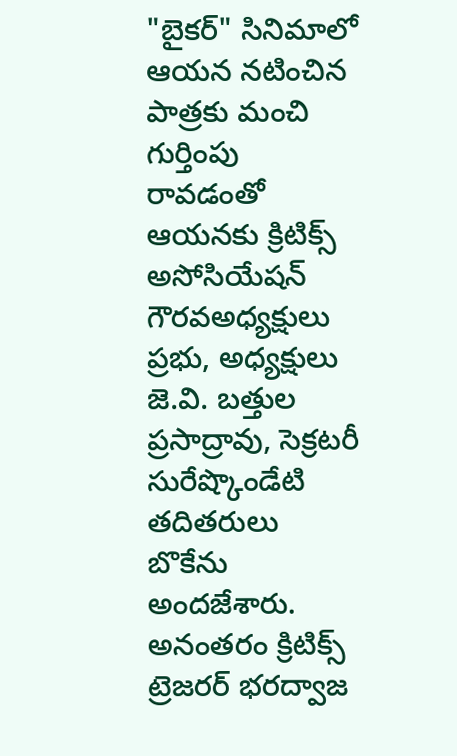"బైకర్" సినిమాలో ఆయన నటించిన పాత్రకు మంచి గుర్తింపు రావడంతో ఆయనకు క్రిటిక్స్ అసోసియేషన్ గౌరవఅధ్యక్షులు ప్రభు, అధ్యక్షులు జె.వి. బత్తుల ప్రసాద్రావు, సెక్రటరీ సురేష్కొండేటి తదితరులు బొకేను అందజేశారు. అనంతరం క్రిటిక్స్ ట్రెజరర్ భరద్వాజ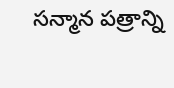సన్మాన పత్రాన్ని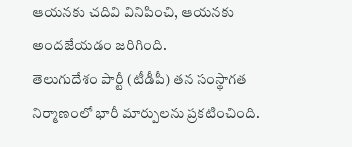ఆయనకు చదివి వినిపించి, ఆయనకు అందజేయడం జరిగింది.
తెలుగుదేశం పార్టీ (టీడీపీ) తన సంస్థాగత నిర్మాణంలో భారీ మార్పులను ప్రకటించింది.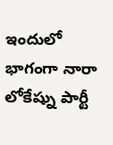ఇందులో భాగంగా నారా లోకేష్ను పార్టీ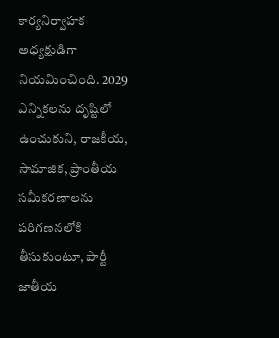కార్యనిర్వాహక అధ్యక్షుడిగా నియమించింది. 2029 ఎన్నికలను దృష్టిలో ఉంచుకుని, రాజకీయ, సామాజిక, ప్రాంతీయ సమీకరణాలను పరిగణనలోకి తీసుకుంటూ, పార్టీ జాతీయ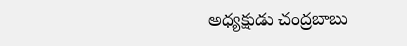అధ్యక్షుడు చంద్రబాబు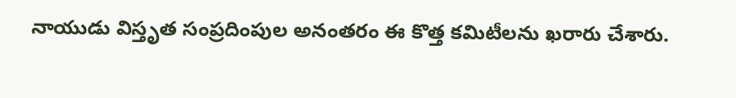నాయుడు విస్తృత సంప్రదింపుల అనంతరం ఈ కొత్త కమిటీలను ఖరారు చేశారు.